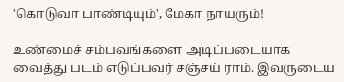'கொடுவா பாண்டியும்', மேகா நாயரும்!

உண்மைச் சம்பவங்களை அடிப்படையாக வைத்து படம் எடுப்பவர் சஞ்சய் ராம். இவருடைய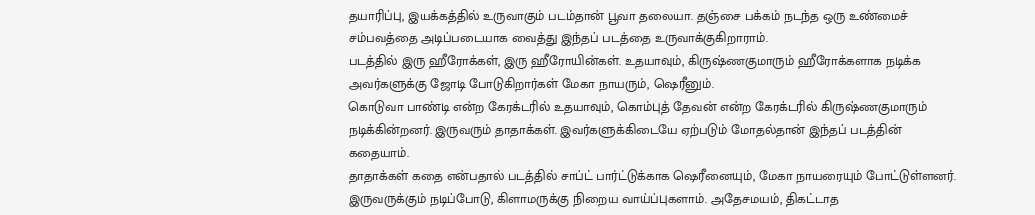தயாரிப்பு, இயக்கத்தில் உருவாகும் படம்தான் பூவா தலையா. தஞ்சை பக்கம் நடந்த ஒரு உண்மைச் சம்பவத்தை அடிப்படையாக வைத்து இந்தப் படத்தை உருவாக்குகிறாராம்.
படத்தில் இரு ஹீரோக்கள், இரு ஹீரோயின்கள். உதயாவும், கிருஷ்ணகுமாரும் ஹீரோக்களாக நடிக்க அவர்களுக்கு ஜோடி போடுகிறார்கள் மேகா நாயரும், ஷெரீனும்.
கொடுவா பாண்டி என்ற கேரக்டரில் உதயாவும், கொம்புத் தேவன் என்ற கேரக்டரில் கிருஷ்ணகுமாரும் நடிக்கின்றனர். இருவரும் தாதாக்கள். இவர்களுக்கிடையே ஏற்படும் மோதல்தான் இந்தப் படத்தின் கதையாம்.
தாதாக்கள் கதை என்பதால் படத்தில் சாப்ட் பார்ட்டுக்காக ஷெரீனையும், மேகா நாயரையும் போட்டுள்ளனர். இருவருக்கும் நடிப்போடு, கிளாமருக்கு நிறைய வாய்ப்புகளாம். அதேசமயம், திகட்டாத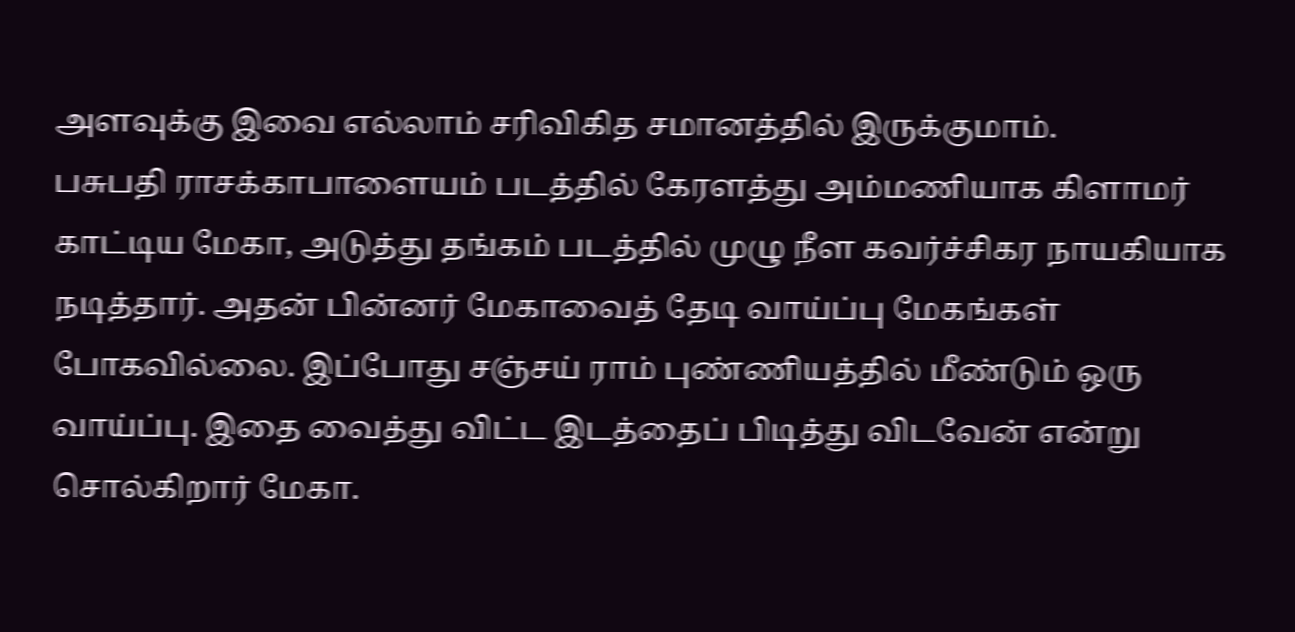அளவுக்கு இவை எல்லாம் சரிவிகித சமானத்தில் இருக்குமாம்.
பசுபதி ராசக்காபாளையம் படத்தில் கேரளத்து அம்மணியாக கிளாமர் காட்டிய மேகா, அடுத்து தங்கம் படத்தில் முழு நீள கவர்ச்சிகர நாயகியாக நடித்தார். அதன் பின்னர் மேகாவைத் தேடி வாய்ப்பு மேகங்கள் போகவில்லை. இப்போது சஞ்சய் ராம் புண்ணியத்தில் மீண்டும் ஒரு வாய்ப்பு. இதை வைத்து விட்ட இடத்தைப் பிடித்து விடவேன் என்று சொல்கிறார் மேகா.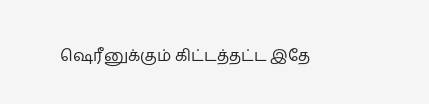ஷெரீனுக்கும் கிட்டத்தட்ட இதே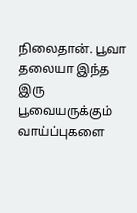நிலைதான். பூவா தலையா இந்த இரு பூவையருக்கும் வாய்ப்புகளை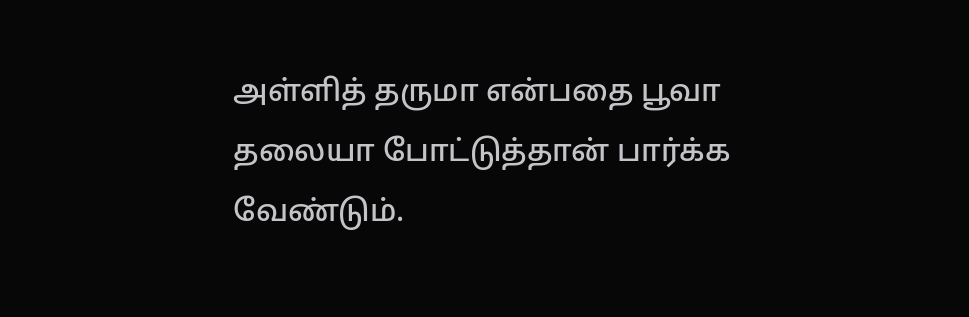அள்ளித் தருமா என்பதை பூவா தலையா போட்டுத்தான் பார்க்க வேண்டும்.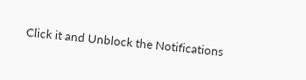Click it and Unblock the Notifications